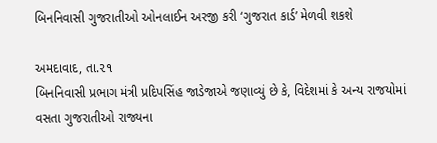બિનનિવાસી ગુજરાતીઓ ઓનલાઈન અરજી કરી ‘ગુજરાત કાર્ડ’ મેળવી શકશે

અમદાવાદ, તા.૨૧
બિનનિવાસી પ્રભાગ મંત્રી પ્રદિપસિંહ જાડેજાએ જણાવ્યું છે કે, વિદેશમાં કે અન્ય રાજયોમાં વસતા ગુજરાતીઓ રાજ્યના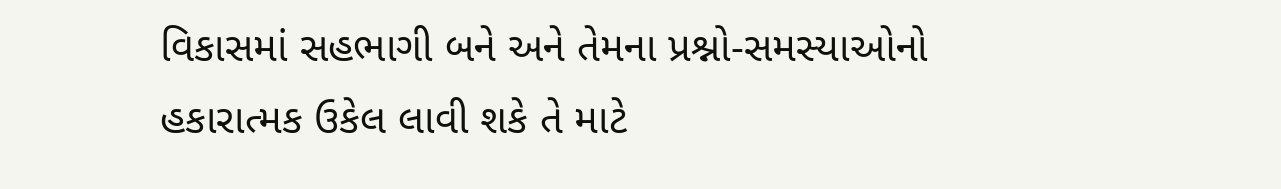વિકાસમાં સહભાગી બને અને તેમના પ્રશ્નો-સમસ્યાઓનો હકારાત્મક ઉકેલ લાવી શકે તે માટે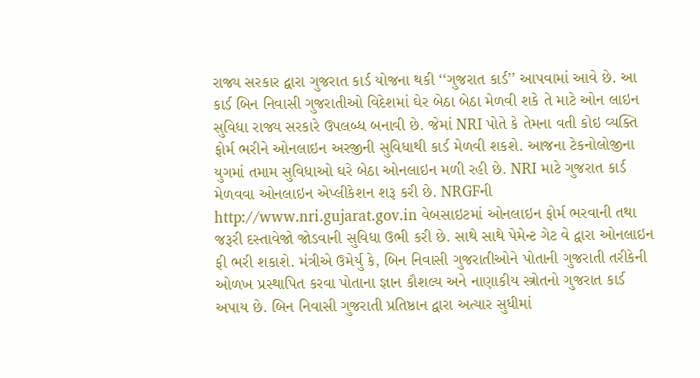રાજ્ય સરકાર દ્વારા ગુજરાત કાર્ડ યોજના થકી ‘‘ગુજરાત કાર્ડ’’ આપવામાં આવે છે. આ કાર્ડ બિન નિવાસી ગુજરાતીઓ વિદેશમાં ઘેર બેઠા બેઠા મેળવી શકે તે માટે ઓન લાઇન સુવિધા રાજ્ય સરકારે ઉપલબ્ધ બનાવી છે. જેમાં NRI પોતે કે તેમના વતી કોઇ વ્યક્તિ ફોર્મ ભરીને ઓનલાઇન અરજીની સુવિધાથી કાર્ડ મેળવી શકશે. આજના ટેકનોલોજીના યુગમાં તમામ સુવિધાઓ ઘરે બેઠા ઓનલાઇન મળી રહી છે. NRI માટે ગુજરાત કાર્ડ મેળવવા ઓનલાઇન એપ્લીકેશન શરૂ કરી છે. NRGFની http://www.nri.gujarat.gov.in વેબસાઇટમાં ઓનલાઇન ફોર્મ ભરવાની તથા જરૂરી દસ્તાવેજો જોડવાની સુવિધા ઉભી કરી છે. સાથે સાથે પેમેન્ટ ગેટ વે દ્વારા ઓનલાઇન ફી ભરી શકાશે. મંત્રીએ ઉમેર્યુ કે, બિન નિવાસી ગુજરાતીઓને પોતાની ગુજરાતી તરીકેની ઓળખ પ્રસ્થાપિત કરવા પોતાના જ્ઞાન કૌશલ્ય અને નાણાકીય સ્ત્રોતનો ગુજરાત કાર્ડ અપાય છે. બિન નિવાસી ગુજરાતી પ્રતિષ્ઠાન દ્વારા અત્યાર સુધીમાં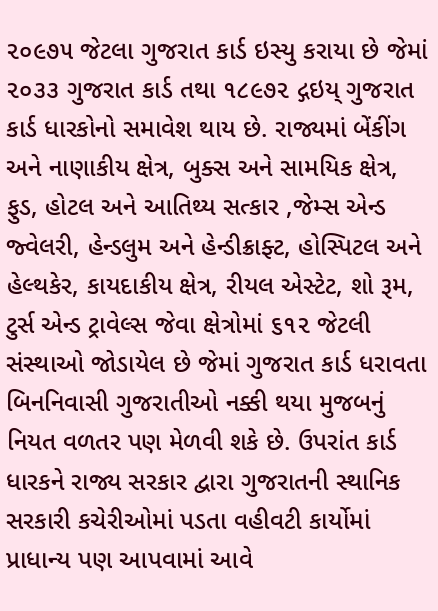૨૦૯૭૫ જેટલા ગુજરાત કાર્ડ ઇસ્યુ કરાયા છે જેમાં ૨૦૩૩ ગુજરાત કાર્ડ તથા ૧૮૯૭૨ દ્ગઇય્ ગુજરાત કાર્ડ ધારકોનો સમાવેશ થાય છે. રાજ્યમાં બેંકીંગ અને નાણાકીય ક્ષેત્ર, બુક્સ અને સામયિક ક્ષેત્ર, ફુડ, હોટલ અને આતિથ્ય સત્કાર ,જેમ્સ એન્ડ જ્વેલરી, હેન્ડલુમ અને હેન્ડીક્રાફ્ટ, હોસ્પિટલ અને હેલ્થકેર, કાયદાકીય ક્ષેત્ર, રીયલ એસ્ટેટ, શો રૂમ, ટુર્સ એન્ડ ટ્રાવેલ્સ જેવા ક્ષેત્રોમાં ૬૧૨ જેટલી સંસ્થાઓ જોડાયેલ છે જેમાં ગુજરાત કાર્ડ ધરાવતા બિનનિવાસી ગુજરાતીઓ નક્કી થયા મુજબનું નિયત વળતર પણ મેળવી શકે છે. ઉપરાંત કાર્ડ ધારકને રાજ્ય સરકાર દ્વારા ગુજરાતની સ્થાનિક સરકારી કચેરીઓમાં પડતા વહીવટી કાર્યોમાં પ્રાધાન્ય પણ આપવામાં આવે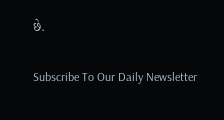છે.

Subscribe To Our Daily Newsletter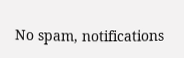No spam, notifications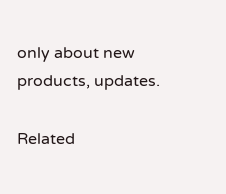only about new products, updates.

Related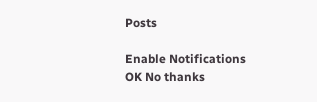Posts

Enable Notifications OK No thanks